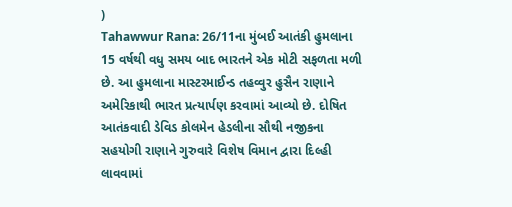)
Tahawwur Rana: 26/11ના મુંબઈ આતંકી હુમલાના 15 વર્ષથી વધુ સમય બાદ ભારતને એક મોટી સફળતા મળી છે. આ હુમલાના માસ્ટરમાઈન્ડ તહવ્વુર હુસૈન રાણાને અમેરિકાથી ભારત પ્રત્યાર્પણ કરવામાં આવ્યો છે. દોષિત આતંકવાદી ડેવિડ કોલમેન હેડલીના સૌથી નજીકના સહયોગી રાણાને ગુરુવારે વિશેષ વિમાન દ્વારા દિલ્હી લાવવામાં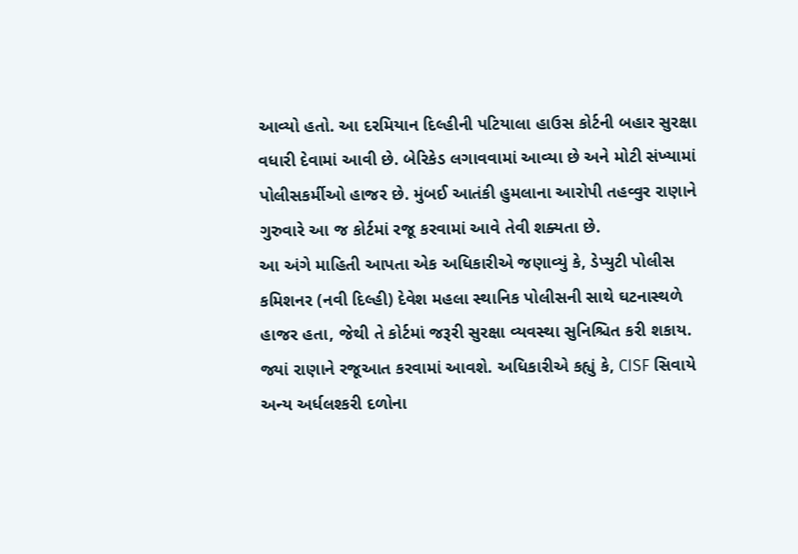આવ્યો હતો. આ દરમિયાન દિલ્હીની પટિયાલા હાઉસ કોર્ટની બહાર સુરક્ષા વધારી દેવામાં આવી છે. બેરિકેડ લગાવવામાં આવ્યા છે અને મોટી સંખ્યામાં પોલીસકર્મીઓ હાજર છે. મુંબઈ આતંકી હુમલાના આરોપી તહવ્વુર રાણાને ગુરુવારે આ જ કોર્ટમાં રજૂ કરવામાં આવે તેવી શક્યતા છે.
આ અંગે માહિતી આપતા એક અધિકારીએ જણાવ્યું કે, ડેપ્યુટી પોલીસ કમિશનર (નવી દિલ્હી) દેવેશ મહલા સ્થાનિક પોલીસની સાથે ઘટનાસ્થળે હાજર હતા, જેથી તે કોર્ટમાં જરૂરી સુરક્ષા વ્યવસ્થા સુનિશ્ચિત કરી શકાય. જ્યાં રાણાને રજૂઆત કરવામાં આવશે. અધિકારીએ કહ્યું કે, CISF સિવાયે અન્ય અર્ધલશ્કરી દળોના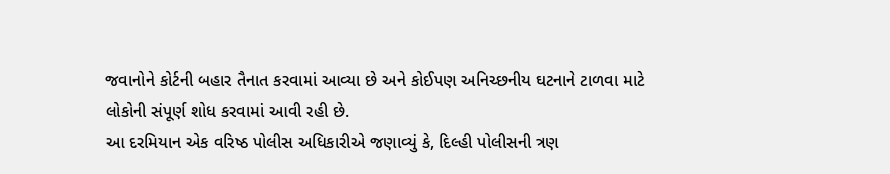જવાનોને કોર્ટની બહાર તૈનાત કરવામાં આવ્યા છે અને કોઈપણ અનિચ્છનીય ઘટનાને ટાળવા માટે લોકોની સંપૂર્ણ શોધ કરવામાં આવી રહી છે.
આ દરમિયાન એક વરિષ્ઠ પોલીસ અધિકારીએ જણાવ્યું કે, દિલ્હી પોલીસની ત્રણ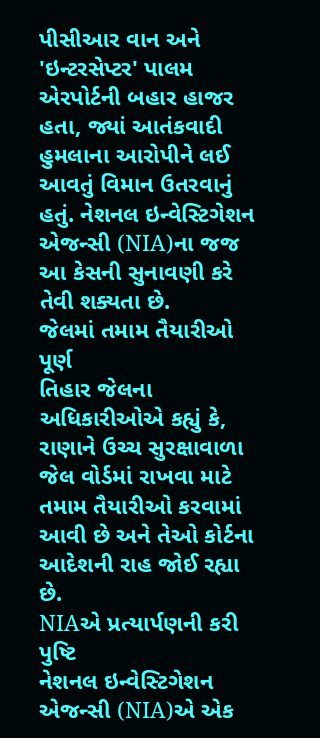પીસીઆર વાન અને 'ઇન્ટરસેપ્ટર' પાલમ એરપોર્ટની બહાર હાજર હતા, જ્યાં આતંકવાદી હુમલાના આરોપીને લઈ આવતું વિમાન ઉતરવાનું હતું. નેશનલ ઇન્વેસ્ટિગેશન એજન્સી (NIA)ના જજ આ કેસની સુનાવણી કરે તેવી શક્યતા છે.
જેલમાં તમામ તૈયારીઓ પૂર્ણ
તિહાર જેલના અધિકારીઓએ કહ્યું કે, રાણાને ઉચ્ચ સુરક્ષાવાળા જેલ વોર્ડમાં રાખવા માટે તમામ તૈયારીઓ કરવામાં આવી છે અને તેઓ કોર્ટના આદેશની રાહ જોઈ રહ્યા છે.
NIAએ પ્રત્યાર્પણની કરી પુષ્ટિ
નેશનલ ઇન્વેસ્ટિગેશન એજન્સી (NIA)એ એક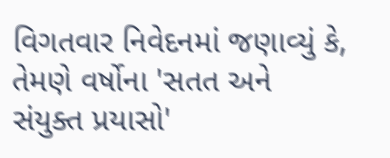વિગતવાર નિવેદનમાં જણાવ્યું કે, તેમણે વર્ષોના 'સતત અને સંયુક્ત પ્રયાસો'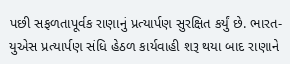પછી સફળતાપૂર્વક રાણાનું પ્રત્યાર્પણ સુરક્ષિત કર્યું છે. ભારત-યુએસ પ્રત્યાર્પણ સંધિ હેઠળ કાર્યવાહી શરૂ થયા બાદ રાણાને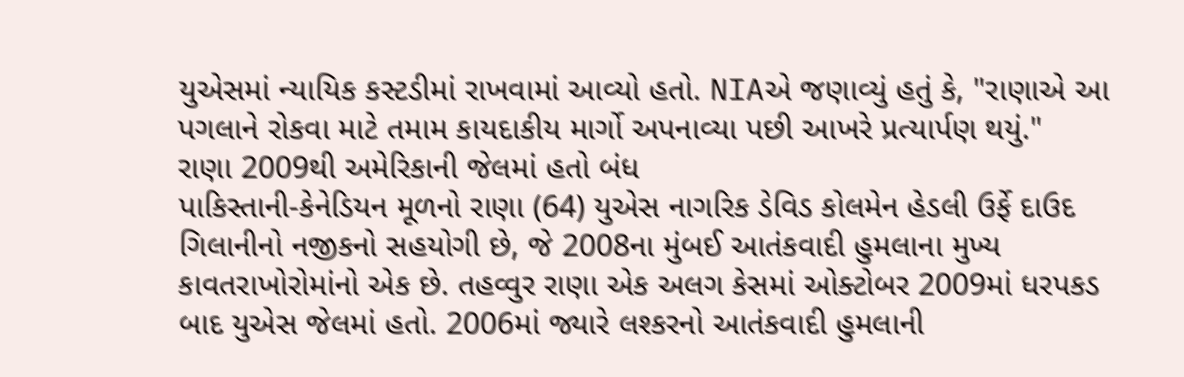યુએસમાં ન્યાયિક કસ્ટડીમાં રાખવામાં આવ્યો હતો. NIAએ જણાવ્યું હતું કે, "રાણાએ આ પગલાને રોકવા માટે તમામ કાયદાકીય માર્ગો અપનાવ્યા પછી આખરે પ્રત્યાર્પણ થયું."
રાણા 2009થી અમેરિકાની જેલમાં હતો બંધ
પાકિસ્તાની-કેનેડિયન મૂળનો રાણા (64) યુએસ નાગરિક ડેવિડ કોલમેન હેડલી ઉર્ફે દાઉદ ગિલાનીનો નજીકનો સહયોગી છે, જે 2008ના મુંબઈ આતંકવાદી હુમલાના મુખ્ય કાવતરાખોરોમાંનો એક છે. તહવ્વુર રાણા એક અલગ કેસમાં ઓક્ટોબર 2009માં ધરપકડ બાદ યુએસ જેલમાં હતો. 2006માં જ્યારે લશ્કરનો આતંકવાદી હુમલાની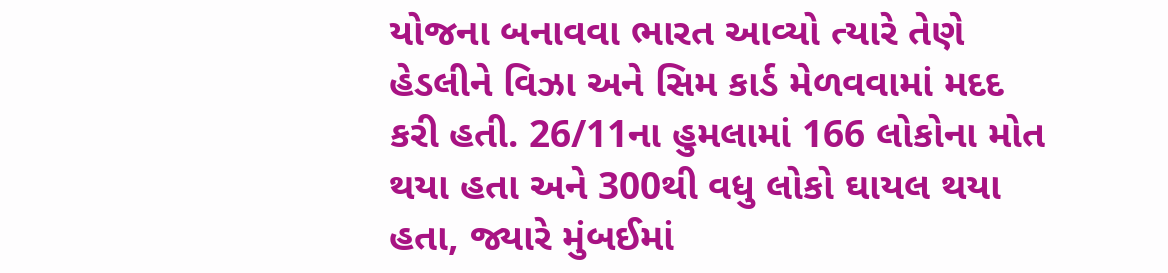યોજના બનાવવા ભારત આવ્યો ત્યારે તેણે હેડલીને વિઝા અને સિમ કાર્ડ મેળવવામાં મદદ કરી હતી. 26/11ના હુમલામાં 166 લોકોના મોત થયા હતા અને 300થી વધુ લોકો ઘાયલ થયા હતા, જ્યારે મુંબઈમાં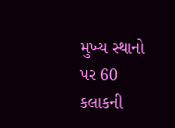મુખ્ય સ્થાનો પર 60 કલાકની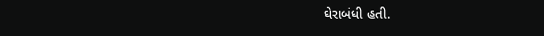ઘેરાબંધી હતી.